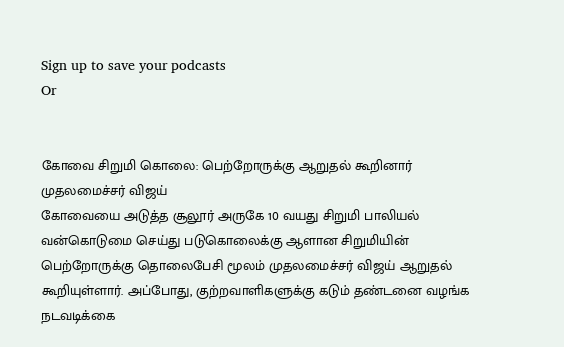Sign up to save your podcasts
Or


கோவை சிறுமி கொலை: பெற்றோருக்கு ஆறுதல் கூறினார் முதலமைச்சர் விஜய்
கோவையை அடுத்த சூலூர் அருகே 10 வயது சிறுமி பாலியல் வன்கொடுமை செய்து படுகொலைக்கு ஆளான சிறுமியின் பெற்றோருக்கு தொலைபேசி மூலம் முதலமைச்சர் விஜய் ஆறுதல் கூறியுள்ளார். அப்போது, குற்றவாளிகளுக்கு கடும் தண்டனை வழங்க நடவடிக்கை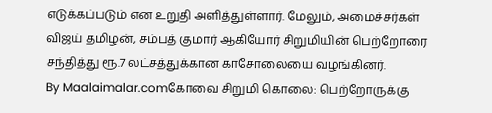எடுக்கப்படும் என உறுதி அளித்துள்ளார். மேலும், அமைச்சர்கள் விஜய் தமிழன், சம்பத் குமார் ஆகியோர் சிறுமியின் பெற்றோரை சந்தித்து ரூ.7 லட்சத்துக்கான காசோலையை வழங்கினர்.
By Maalaimalar.comகோவை சிறுமி கொலை: பெற்றோருக்கு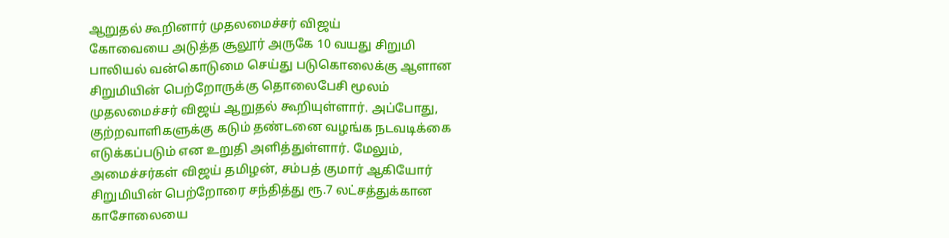ஆறுதல் கூறினார் முதலமைச்சர் விஜய்
கோவையை அடுத்த சூலூர் அருகே 10 வயது சிறுமி பாலியல் வன்கொடுமை செய்து படுகொலைக்கு ஆளான சிறுமியின் பெற்றோருக்கு தொலைபேசி மூலம் முதலமைச்சர் விஜய் ஆறுதல் கூறியுள்ளார். அப்போது, குற்றவாளிகளுக்கு கடும் தண்டனை வழங்க நடவடிக்கை எடுக்கப்படும் என உறுதி அளித்துள்ளார். மேலும், அமைச்சர்கள் விஜய் தமிழன், சம்பத் குமார் ஆகியோர் சிறுமியின் பெற்றோரை சந்தித்து ரூ.7 லட்சத்துக்கான காசோலையை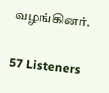வழங்கினர்.

57 Listeners